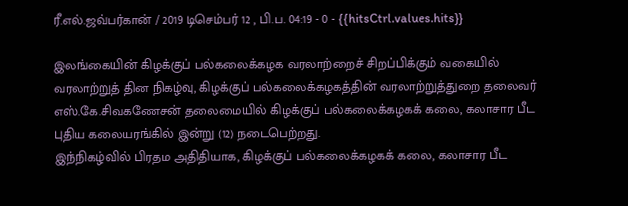ரீ.எல்.ஜவ்பர்கான் / 2019 டிசெம்பர் 12 , பி.ப. 04:19 - 0 - {{hitsCtrl.values.hits}}

இலங்கையின் கிழக்குப் பல்கலைக்கழக வரலாற்றைச் சிறப்பிக்கும் வகையில் வரலாற்றுத் தின நிகழ்வு, கிழக்குப் பல்கலைக்கழகத்தின் வரலாற்றுத்துறை தலைவர் எஸ்.கே.சிவகணேசன் தலைமையில் கிழக்குப் பல்கலைக்கழகக் கலை, கலாசார பீட புதிய கலையரங்கில் இன்று (12) நடைபெற்றது.
இந்நிகழ்வில் பிரதம அதிதியாக, கிழக்குப் பல்கலைக்கழகக் கலை, கலாசார பீட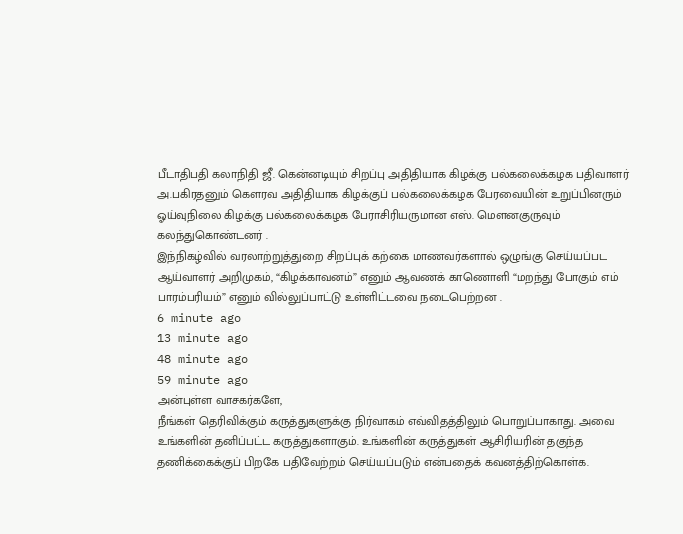பீடாதிபதி கலாநிதி ஜீ. கென்னடியும் சிறப்பு அதிதியாக கிழக்கு பல்கலைக்கழக பதிவாளர் அ.பகிரதனும் கௌரவ அதிதியாக கிழக்குப் பல்கலைக்கழக பேரவையின் உறுப்பினரும் ஓய்வுநிலை கிழக்கு பல்கலைக்கழக பேராசிரியருமான எஸ். மௌனகுருவும் கலந்துகொண்டனர் .
இந்நிகழ்வில் வரலாற்றுத்துறை சிறப்புக் கற்கை மாணவர்களால் ஒழுங்கு செய்யப்பட ஆய்வாளர் அறிமுகம், “கிழக்காவனம்” எனும் ஆவணக் காணொளி “மறந்து போகும் எம் பாரம்பரியம்” எனும் வில்லுப்பாட்டு உள்ளிட்டவை நடைபெற்றன .
6 minute ago
13 minute ago
48 minute ago
59 minute ago
அன்புள்ள வாசகர்களே,
நீங்கள் தெரிவிக்கும் கருத்துகளுக்கு நிர்வாகம் எவ்விதத்திலும் பொறுப்பாகாது. அவை உங்களின் தனிப்பட்ட கருத்துகளாகும். உங்களின் கருத்துகள் ஆசிரியரின் தகுந்த தணிக்கைக்குப் பிறகே பதிவேற்றம் செய்யப்படும் என்பதைக் கவனத்திற்கொள்க.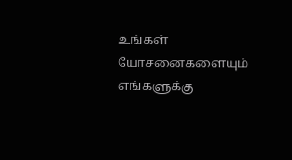உங்கள் யோசனைகளையும் எங்களுக்கு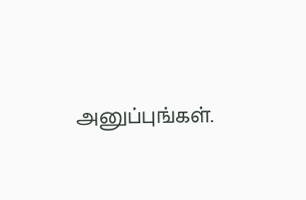அனுப்புங்கள்.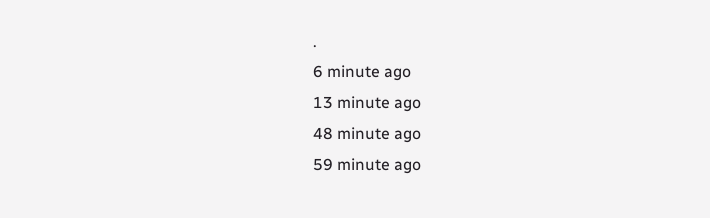.
6 minute ago
13 minute ago
48 minute ago
59 minute ago